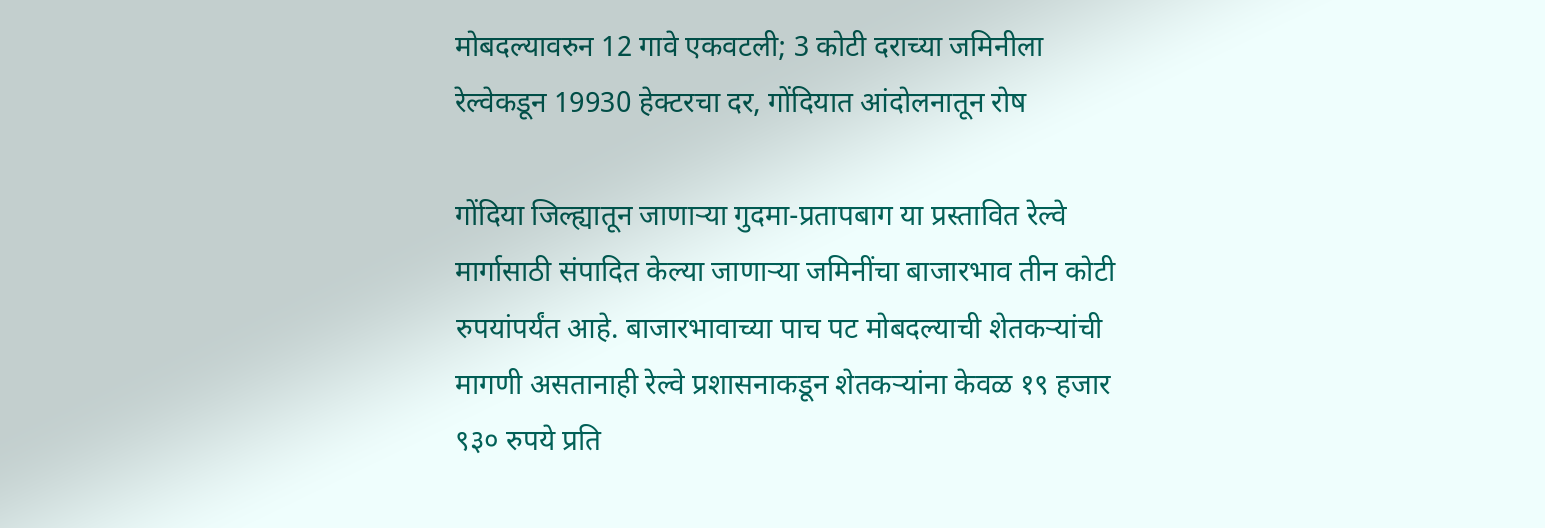मोबदल्यावरुन 12 गावे एकवटली; 3 कोटी दराच्या जमिनीला रेल्वेकडून 19930 हेक्टरचा दर, गोंदियात आंदोलनातून रोष

गोंदिया जिल्ह्यातून जाणाऱ्या गुदमा-प्रतापबाग या प्रस्तावित रेल्वे मार्गासाठी संपादित केल्या जाणाऱ्या जमिनींचा बाजारभाव तीन कोटी रुपयांपर्यंत आहे. बाजारभावाच्या पाच पट मोबदल्याची शेतकऱ्यांची मागणी असतानाही रेल्वे प्रशासनाकडून शेतकऱ्यांना केवळ १९ हजार ९३० रुपये प्रति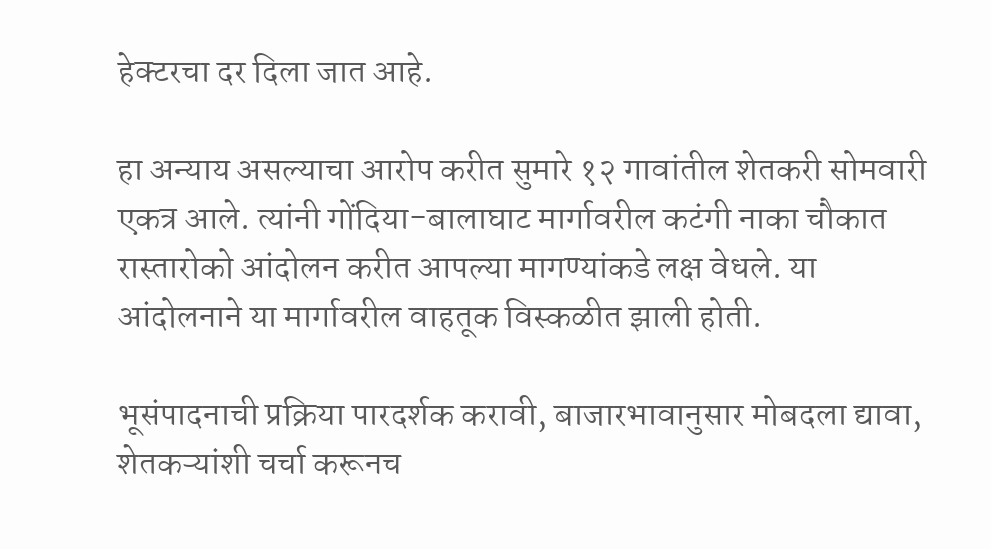हेक्टरचा दर दिला जात आहे.

हा अन्याय असल्याचा आरोप करीत सुमारे १२ गावांतील शेतकरी सोमवारी एकत्र आले. त्यांनी गोंदिया-बालाघाट मार्गावरील कटंगी नाका चौकात रास्तारोको आंदोलन करीत आपल्या मागण्यांकडे लक्ष वेधले. या आंदोलनाने या मार्गावरील वाहतूक विस्कळीत झाली होती.

भूसंपादनाची प्रक्रिया पारदर्शक करावी, बाजारभावानुसार मोबदला द्यावा, शेतकऱ्यांशी चर्चा करूनच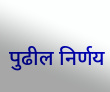पुढील निर्णय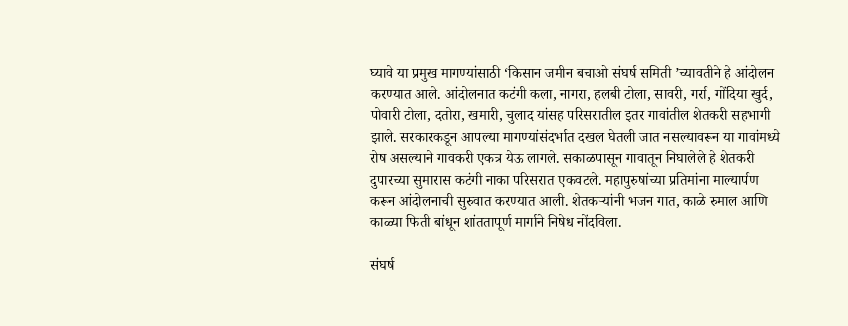घ्यावे या प्रमुख मागण्यांसाठी ‘किसान जमीन बचाओ संघर्ष समिती ’च्यावतीने हे आंदोलन करण्यात आले. आंदोलनात कटंगी कला, नागरा, हलबी टोला, सावरी, गर्रा, गोंदिया खुर्द, पोवारी टोला, दतोरा, खमारी, चुलाद यांसह परिसरातील इतर गावांतील शेतकरी सहभागी झाले. सरकारकडून आपल्या मागण्यांसंदर्भात दखल घेतली जात नसल्यावरून या गावांमध्ये रोष असल्याने गावकरी एकत्र येऊ लागले. सकाळपासून गावातून निघालेले हे शेतकरी दुपारच्या सुमारास कटंगी नाका परिसरात एकवटले. महापुरुषांच्या प्रतिमांना माल्यार्पण करून आंदोलनाची सुरुवात करण्यात आली. शेतकऱ्यांनी भजन गात, काळे रुमाल आणि काळ्या फिती बांधून शांततापूर्ण मार्गाने निषेध नोंदविला.

संघर्ष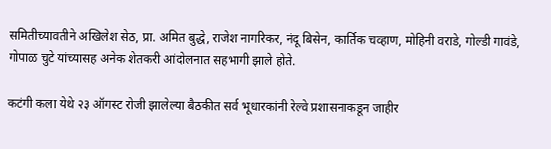समितीच्यावतीने अखिलेश सेठ, प्रा. अमित बुद्धे, राजेश नागरिकर, नंदू बिसेन, कार्तिक चव्हाण, मोहिनी वराडे, गोल्डी गावंडे, गोपाळ चुटे यांच्यासह अनेक शेतकरी आंदोलनात सहभागी झाले होते.

कटंगी कला येथे २३ ऑगस्ट रोजी झालेल्या बैठकीत सर्व भूधारकांनी रेल्वे प्रशासनाकडून जाहीर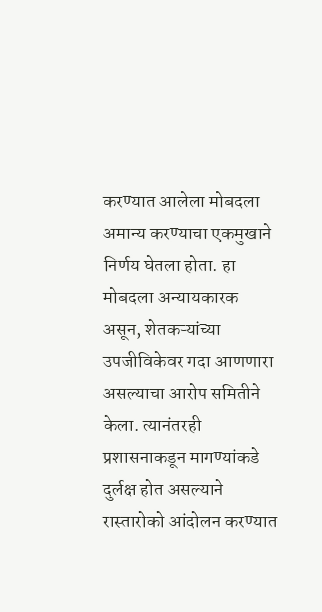करण्यात आलेला मोबदला अमान्य करण्याचा एकमुखाने निर्णय घेतला होता. हा मोबदला अन्यायकारक असून, शेतकऱ्यांच्या उपजीविकेवर गदा आणणारा असल्याचा आरोप समितीने केला. त्यानंतरही प्रशासनाकडून मागण्यांकडे दुर्लक्ष होत असल्याने रास्तारोको आंदोलन करण्यात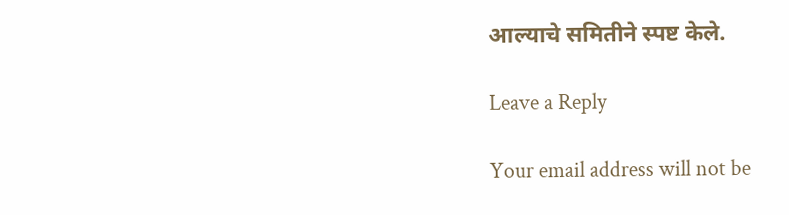आल्याचे समितीने स्पष्ट केले.

Leave a Reply

Your email address will not be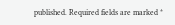published. Required fields are marked *